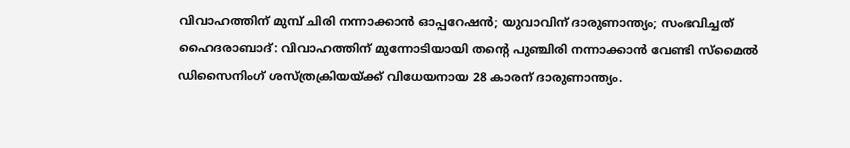വിവാഹത്തിന് മുമ്പ് ചിരി നന്നാക്കാൻ ഓപ്പറേഷൻ; യുവാവിന് ദാരുണാന്ത്യം; സംഭവിച്ചത്
ഹൈദരാബാദ്: വിവാഹത്തിന് മുന്നോടിയായി തൻ്റെ പുഞ്ചിരി നന്നാക്കാൻ വേണ്ടി സ്മൈൽ ഡിസൈനിംഗ് ശസ്ത്രക്രിയയ്ക്ക് വിധേയനായ 28 കാരന് ദാരുണാന്ത്യം.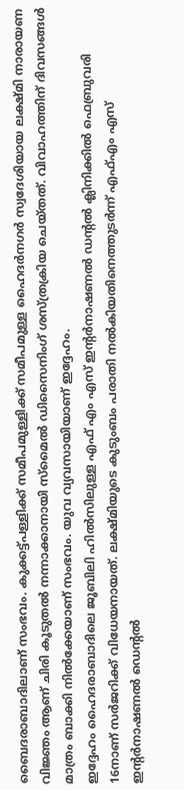ബൈദരാബാദിലാണ് സംഭവം. കുക്കട്ട്പള്ളിക്ക് സമീപമുള്ളിക്ക് സമീപമുള്ള ഹൈദർനഗർ സ്വദേശിയായ ലക്ഷ്മി നാരായണ വിജ്ഞം ആണ് ചിരി കൂടുതൽ നന്നാക്കാനായി സ്മൈൽ ഡിസൈനിംഗ് ശസ്ത്രക്രിയ ചെയ്തത്. വിവാഹത്തിന് ദിവസങ്ങൾ മാത്രം ബാക്കി നിൽക്കേയാണ് സംഭവം. യുവ വ്യവസായിയാണ് ഇദ്ദേഹം.
ഇദ്ദേഹം ഹൈദരാബാദിലെ ജൂബിലി ഹിൽസിലുള്ള എഫ് എം എസ് ഇന്റർനാഷണൽ ഡന്റൽ ക്ലിനിക്കിൽ ഫെബ്രുവരി 16നാണ് സർജറിക്ക് വിധേയനായത്. ലക്ഷ്മിയുടെ കുടുംബം പരാതി നൽകിയതിനെത്തുടർന്ന് എഫ്എം എസ് ഇൻ്റർനാഷണൽ ഡെൻ്റൽ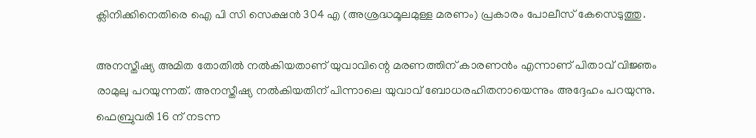ക്ലിനിക്കിനെതിരെ ഐ പി സി സെക്ഷൻ 304 എ (അശ്രദ്ധമൂലമുള്ള മരണം) പ്രകാരം പോലീസ് കേസെടുത്തു.

അനസ്തീഷ്യ അമിത തോതിൽ നൽകിയതാണ് യുവാവിന്റെ മരണത്തിന് കാരണൻം എന്നാണ് പിതാവ് വിജ്ഞം രാമുലു പറയുന്നത്. അനസ്തീഷ്യ നൽകിയതിന് പിന്നാലെ യുവാവ് ബോധരഹിതനായെന്നും അദ്ദേഹം പറയുന്നു. ഫെബ്രുവരി 16 ന് നടന്ന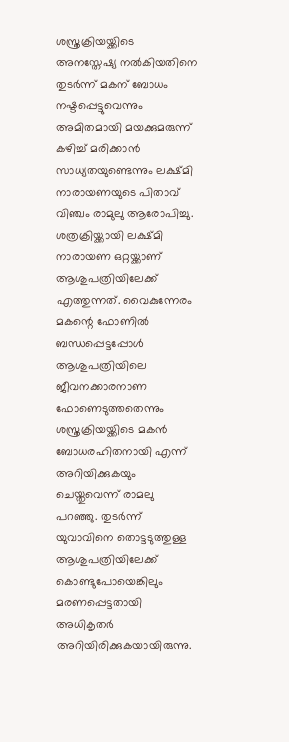ശസ്ത്രക്രിയയ്ക്കിടെ അനസ്തേഷ്യ നൽകിയതിനെ തുടർന്ന് മകന് ബോധം നഷ്ടപ്പെട്ടുവെന്നും അമിതമായി മയക്കുമരുന്ന് കഴിച്ച് മരിക്കാൻ സാധ്യതയുണ്ടെന്നും ലക്ഷ്മി നാരായണയുടെ പിതാവ് വിഞ്ചം രാമുലു ആരോപിച്ചു.
ശത്രക്രിയ്ക്കായി ലക്ഷ്മി നാരായണ ഒറ്റയ്ക്കാണ് ആശുപത്രിയിലേക്ക് എത്തുന്നത്. വൈകുന്നേരം മകന്റെ ഫോണിൽ ബന്ധപ്പെട്ടപ്പോൾ ആശുപത്രിയിലെ ജീവനക്കാരനാണ ഫോണെടുത്തതെന്നും ശസ്ത്രക്രിയയ്ക്കിടെ മകൻ ബോധരഹിതനായി എന്ന് അറിയിക്കുകയും ചെയ്തുവെന്ന് രാമലു പറഞ്ഞു. തുടർന്ന് യുവാവിനെ തൊട്ടടുത്തുള്ള ആശുപത്രിയിലേക്ക് കൊണ്ടുപോയെങ്കിലും മരണപ്പെട്ടതായി അധികൃതർ അറിയിരിക്കുകയായിരുന്നു.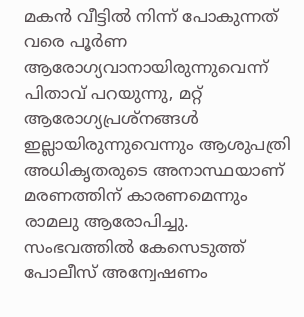മകൻ വീട്ടിൽ നിന്ന് പോകുന്നത് വരെ പൂർണ ആരോഗ്യവാനായിരുന്നുവെന്ന് പിതാവ് പറയുന്നു, മറ്റ് ആരോഗ്യപ്രശ്നങ്ങൾ ഇല്ലായിരുന്നുവെന്നും ആശുപത്രി അധികൃതരുടെ അനാസ്ഥയാണ് മരണത്തിന് കാരണമെന്നും രാമലു ആരോപിച്ചു. സംഭവത്തിൽ കേസെടുത്ത് പോലീസ് അന്വേഷണം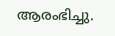ആരംഭിച്ചു.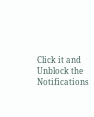Click it and Unblock the Notifications